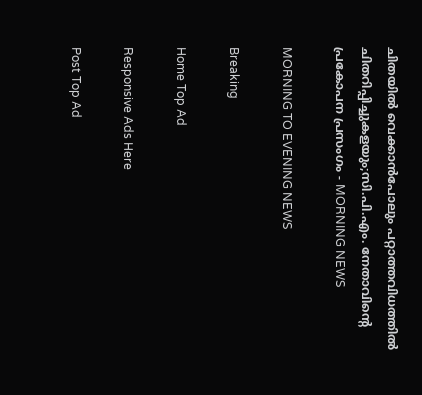ചിതയിൽ വെക്കാൻപോലും പറ്റാത്തവിധത്തിൽ ചിതറിപ്പിച്ചുകളയും;സി.പി.എം. നേതാവിന്റെ പ്രകോപന പ്രസംഗം - MORNING NEWS

MORNING TO EVENING NEWS

Breaking

Home Top Ad

Responsive Ads Here

Post Top Ad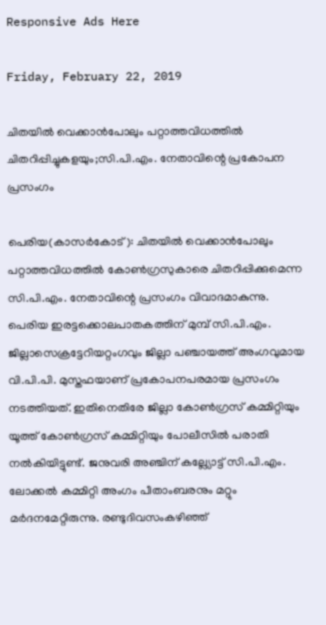Responsive Ads Here

Friday, February 22, 2019

ചിതയിൽ വെക്കാൻപോലും പറ്റാത്തവിധത്തിൽ ചിതറിപ്പിച്ചുകളയും;സി.പി.എം. നേതാവിന്റെ പ്രകോപന പ്രസംഗം

പെരിയ(കാസർകോട്): ചിതയിൽ വെക്കാൻപോലും പറ്റാത്തവിധത്തിൽ കോൺഗ്രസുകാരെ ചിതറിപ്പിക്കുമെന്ന സി.പി.എം. നേതാവിന്റെ പ്രസംഗം വിവാദമാകുന്നു. പെരിയ ഇരട്ടക്കൊലപാതകത്തിന് മുമ്പ് സി.പി.എം. ജില്ലാസെക്രട്ടേറിയറ്റംഗവും ജില്ലാ പഞ്ചായത്ത് അംഗവുമായ വി.പി.പി. മുസ്തഫയാണ് പ്രകോപനപരമായ പ്രസംഗം നടത്തിയത്. ഇതിനെതിരേ ജില്ലാ കോൺഗ്രസ് കമ്മിറ്റിയും യൂത്ത് കോൺഗ്രസ് കമ്മിറ്റിയും പോലീസിൽ പരാതി നൽകിയിട്ടുണ്ട്. ജനുവരി അഞ്ചിന് കല്ല്യോട്ട് സി.പി.എം. ലോക്കൽ കമ്മിറ്റി അംഗം പീതാംബരനും മറ്റും മർദനമേറ്റിരുന്നു. രണ്ടുദിവസംകഴിഞ്ഞ്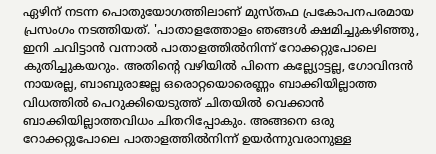ഏഴിന് നടന്ന പൊതുയോഗത്തിലാണ് മുസ്തഫ പ്രകോപനപരമായ പ്രസംഗം നടത്തിയത്. 'പാതാളത്തോളം ഞങ്ങൾ ക്ഷമിച്ചുകഴിഞ്ഞു, ഇനി ചവിട്ടാൻ വന്നാൽ പാതാളത്തിൽനിന്ന് റോക്കറ്റുപോലെ കുതിച്ചുകയറും. അതിന്റെ വഴിയിൽ പിന്നെ കല്ല്യോട്ടല്ല, ഗോവിന്ദൻ നായരല്ല, ബാബുരാജല്ല ഒരൊറ്റയൊരെണ്ണം ബാക്കിയില്ലാത്ത വിധത്തിൽ പെറുക്കിയെടുത്ത് ചിതയിൽ വെക്കാൻ ബാക്കിയില്ലാത്തവിധം ചിതറിപ്പോകും. അങ്ങനെ ഒരു റോക്കറ്റുപോലെ പാതാളത്തിൽനിന്ന് ഉയർന്നുവരാനുള്ള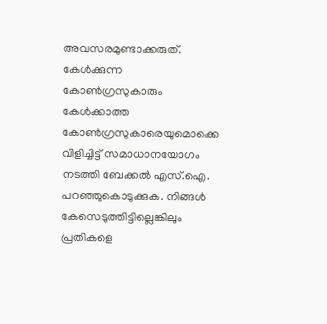അവസരമുണ്ടാക്കരുത്. കേൾക്കുന്ന കോൺഗ്രസുകാരും കേൾക്കാത്ത കോൺഗ്രസുകാരെയുമൊക്കെ വിളിച്ചിട്ട് സമാധാനയോഗം നടത്തി ബേക്കൽ എസ്.ഐ. പറഞ്ഞുകൊടുക്കുക. നിങ്ങൾ കേസെടുത്തിട്ടില്ലെങ്കിലും പ്രതികളെ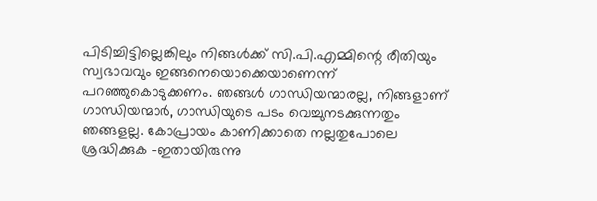പിടിച്ചിട്ടില്ലെങ്കിലും നിങ്ങൾക്ക് സി.പി.എമ്മിന്റെ രീതിയും സ്വഭാവവും ഇങ്ങനെയൊക്കെയാണെന്ന് പറഞ്ഞുകൊടുക്കണം. ഞങ്ങൾ ഗാന്ധിയന്മാരല്ല, നിങ്ങളാണ് ഗാന്ധിയന്മാർ, ഗാന്ധിയുടെ പടം വെച്ചുനടക്കുന്നതും ഞങ്ങളല്ല. കോപ്രായം കാണിക്കാതെ നല്ലതുപോലെ ശ്രദ്ധിക്കുക -ഇതായിരുന്നു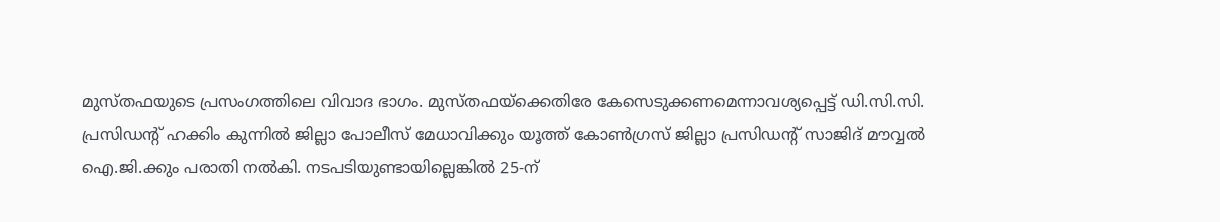മുസ്തഫയുടെ പ്രസംഗത്തിലെ വിവാദ ഭാഗം. മുസ്തഫയ്ക്കെതിരേ കേസെടുക്കണമെന്നാവശ്യപ്പെട്ട് ഡി.സി.സി. പ്രസിഡന്റ് ഹക്കിം കുന്നിൽ ജില്ലാ പോലീസ് മേധാവിക്കും യൂത്ത് കോൺഗ്രസ് ജില്ലാ പ്രസിഡന്റ് സാജിദ് മൗവ്വൽ ഐ.ജി.ക്കും പരാതി നൽകി. നടപടിയുണ്ടായില്ലെങ്കിൽ 25-ന്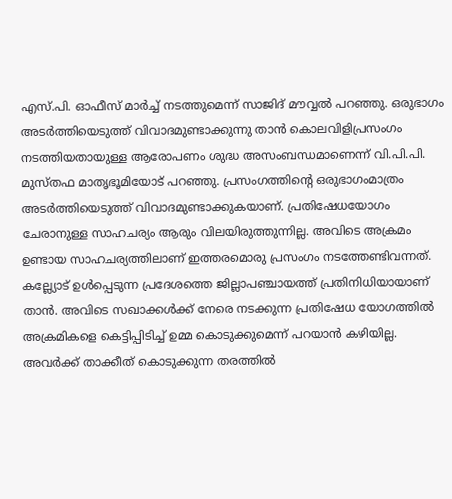എസ്.പി. ഓഫീസ് മാർച്ച് നടത്തുമെന്ന് സാജിദ് മൗവ്വൽ പറഞ്ഞു. ഒരുഭാഗം അടർത്തിയെടുത്ത് വിവാദമുണ്ടാക്കുന്നു താൻ കൊലവിളിപ്രസംഗം നടത്തിയതായുള്ള ആരോപണം ശുദ്ധ അസംബന്ധമാണെന്ന് വി.പി.പി. മുസ്തഫ മാതൃഭൂമിയോട് പറഞ്ഞു. പ്രസംഗത്തിന്റെ ഒരുഭാഗംമാത്രം അടർത്തിയെടുത്ത് വിവാദമുണ്ടാക്കുകയാണ്. പ്രതിഷേധയോഗം ചേരാനുള്ള സാഹചര്യം ആരും വിലയിരുത്തുന്നില്ല. അവിടെ അക്രമം ഉണ്ടായ സാഹചര്യത്തിലാണ് ഇത്തരമൊരു പ്രസംഗം നടത്തേണ്ടിവന്നത്. കല്ല്യോട് ഉൾപ്പെടുന്ന പ്രദേശത്തെ ജില്ലാപഞ്ചായത്ത് പ്രതിനിധിയായാണ് താൻ. അവിടെ സഖാക്കൾക്ക് നേരെ നടക്കുന്ന പ്രതിഷേധ യോഗത്തിൽ അക്രമികളെ കെട്ടിപ്പിടിച്ച് ഉമ്മ കൊടുക്കുമെന്ന് പറയാൻ കഴിയില്ല. അവർക്ക് താക്കീത് കൊടുക്കുന്ന തരത്തിൽ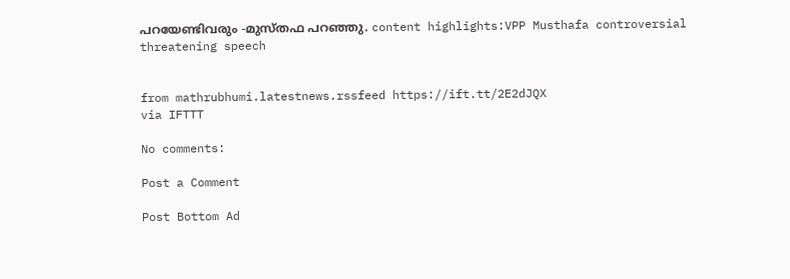പറയേണ്ടിവരും -മുസ്തഫ പറഞ്ഞു. content highlights:VPP Musthafa controversial threatening speech


from mathrubhumi.latestnews.rssfeed https://ift.tt/2E2dJQX
via IFTTT

No comments:

Post a Comment

Post Bottom Ad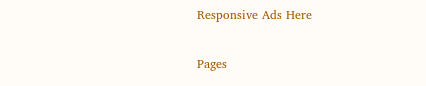Responsive Ads Here

Pages